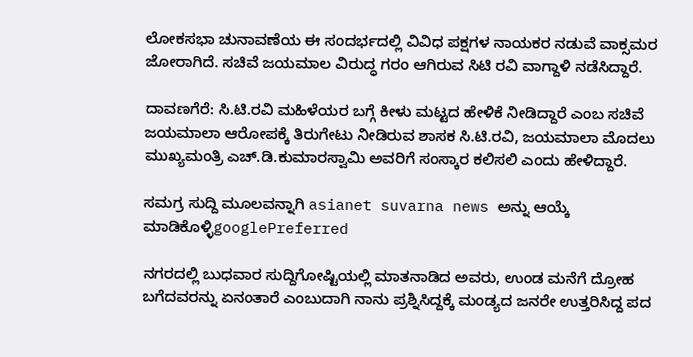ಲೋಕಸಭಾ ಚುನಾವಣೆಯ ಈ ಸಂದರ್ಭದಲ್ಲಿ ವಿವಿಧ ಪಕ್ಷಗಳ ನಾಯಕರ ನಡುವೆ ವಾಕ್ಸಮರ ಜೋರಾಗಿದೆ. ಸಚಿವೆ ಜಯಮಾಲ ವಿರುದ್ಧ ಗರಂ ಆಗಿರುವ ಸಿಟಿ ರವಿ ವಾಗ್ದಾಳಿ ನಡೆಸಿದ್ದಾರೆ.

ದಾವಣಗೆರೆ: ಸಿ.ಟಿ.ರವಿ ಮಹಿಳೆಯರ ಬಗ್ಗೆ ಕೀಳು ಮಟ್ಟದ ಹೇಳಿಕೆ ನೀಡಿದ್ದಾರೆ ಎಂಬ ಸಚಿವೆ ಜಯಮಾಲಾ ಆರೋಪಕ್ಕೆ ತಿರುಗೇಟು ನೀಡಿರುವ ಶಾಸಕ ಸಿ.ಟಿ.ರವಿ, ಜಯಮಾಲಾ ಮೊದಲು ಮುಖ್ಯಮಂತ್ರಿ ಎಚ್‌.ಡಿ.ಕುಮಾರಸ್ವಾಮಿ ಅವರಿಗೆ ಸಂಸ್ಕಾರ ಕಲಿಸಲಿ ಎಂದು ಹೇಳಿದ್ದಾರೆ.

ಸಮಗ್ರ ಸುದ್ದಿ ಮೂಲವನ್ನಾಗಿ asianet suvarna news ಅನ್ನು ಆಯ್ಕೆ ಮಾಡಿಕೊಳ್ಳಿgooglePreferred

ನಗರದಲ್ಲಿ ಬುಧವಾರ ಸುದ್ದಿಗೋಷ್ಟಿಯಲ್ಲಿ ಮಾತನಾಡಿದ ಅವರು, ಉಂಡ ಮನೆಗೆ ದ್ರೋಹ ಬಗೆದವರನ್ನು ಏನಂತಾರೆ ಎಂಬುದಾಗಿ ನಾನು ಪ್ರಶ್ನಿಸಿದ್ದಕ್ಕೆ ಮಂಡ್ಯದ ಜನರೇ ಉತ್ತರಿಸಿದ್ದ ಪದ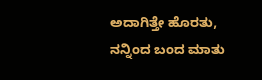ಅದಾಗಿತ್ತೇ ಹೊರತು, ನನ್ನಿಂದ ಬಂದ ಮಾತು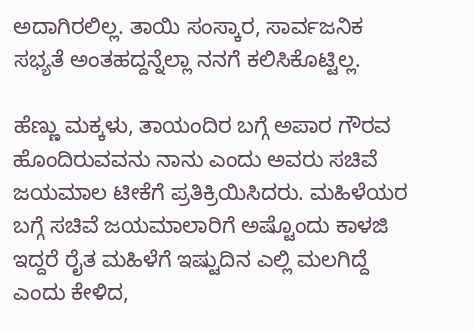ಅದಾಗಿರಲಿಲ್ಲ. ತಾಯಿ ಸಂಸ್ಕಾರ, ಸಾರ್ವಜನಿಕ ಸಭ್ಯತೆ ಅಂತಹದ್ದನ್ನೆಲ್ಲಾ ನನಗೆ ಕಲಿಸಿಕೊಟ್ಟಿಲ್ಲ.

ಹೆಣ್ಣು ಮಕ್ಕಳು, ತಾಯಂದಿರ ಬಗ್ಗೆ ಅಪಾರ ಗೌರವ ಹೊಂದಿರುವವನು ನಾನು ಎಂದು ಅವರು ಸಚಿವೆ ಜಯಮಾಲ ಟೀಕೆಗೆ ಪ್ರತಿಕ್ರಿಯಿಸಿದರು. ಮಹಿಳೆಯರ ಬಗ್ಗೆ ಸಚಿವೆ ಜಯಮಾಲಾರಿಗೆ ಅಷ್ಟೊಂದು ಕಾಳಜಿ ಇದ್ದರೆ ರೈತ ಮಹಿಳೆಗೆ ಇಷ್ಟುದಿನ ಎಲ್ಲಿ ಮಲಗಿದ್ದೆ ಎಂದು ಕೇಳಿದ,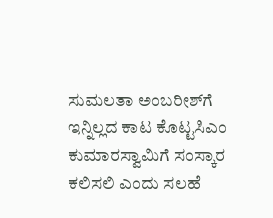ಸುಮಲತಾ ಅಂಬರೀಶ್‌ಗೆ ಇನ್ನಿಲ್ಲದ ಕಾಟ ಕೊಟ್ಟಸಿಎಂ ಕುಮಾರಸ್ವಾಮಿಗೆ ಸಂಸ್ಕಾರ ಕಲಿಸಲಿ ಎಂದು ಸಲಹೆ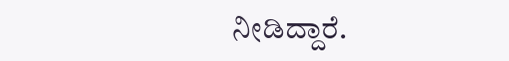ನೀಡಿದ್ದಾರೆ.